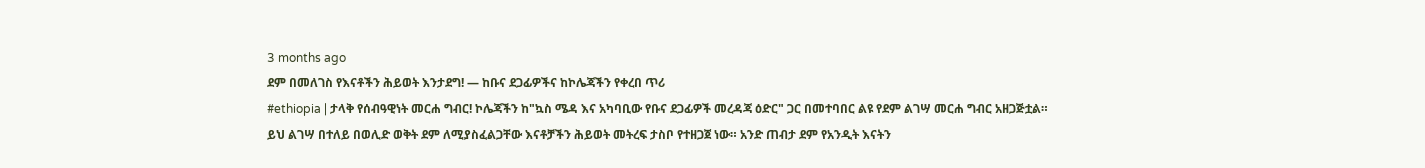3 months ago
ደም በመለገስ የእናቶችን ሕይወት እንታደግ! — ከቡና ደጋፊዎችና ከኮሌጃችን የቀረበ ጥሪ
#ethiopia | ታላቅ የሰብዓዊነት መርሐ ግብር! ኮሌጃችን ከ"ኳስ ሜዳ እና አካባቢው የቡና ደጋፊዎች መረዳጃ ዕድር" ጋር በመተባበር ልዩ የደም ልገሣ መርሐ ግብር አዘጋጅቷል።
ይህ ልገሣ በተለይ በወሊድ ወቅት ደም ለሚያስፈልጋቸው እናቶቻችን ሕይወት መትረፍ ታስቦ የተዘጋጀ ነው። አንድ ጠብታ ደም የአንዲት እናትን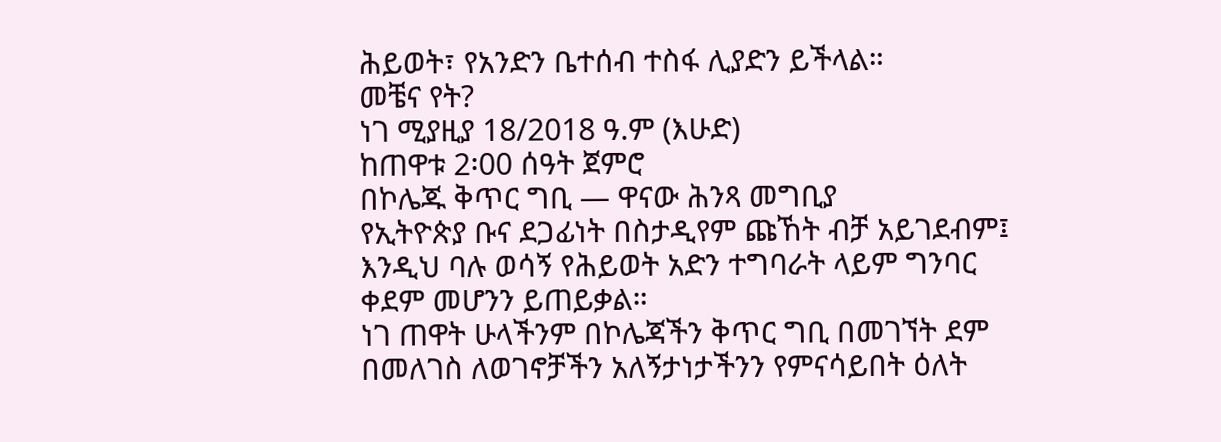ሕይወት፣ የአንድን ቤተሰብ ተስፋ ሊያድን ይችላል።
መቼና የት?
ነገ ሚያዚያ 18/2018 ዓ.ም (እሁድ)
ከጠዋቱ 2፡00 ሰዓት ጀምሮ
በኮሌጁ ቅጥር ግቢ — ዋናው ሕንጻ መግቢያ
የኢትዮጵያ ቡና ደጋፊነት በስታዲየም ጩኸት ብቻ አይገደብም፤ እንዲህ ባሉ ወሳኝ የሕይወት አድን ተግባራት ላይም ግንባር ቀደም መሆንን ይጠይቃል።
ነገ ጠዋት ሁላችንም በኮሌጃችን ቅጥር ግቢ በመገኘት ደም በመለገስ ለወገኖቻችን አለኝታነታችንን የምናሳይበት ዕለት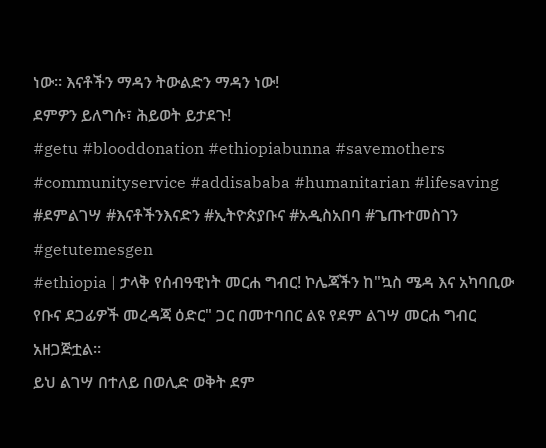ነው። እናቶችን ማዳን ትውልድን ማዳን ነው!
ደምዎን ይለግሱ፣ ሕይወት ይታደጉ!
#getu #blooddonation #ethiopiabunna #savemothers #communityservice #addisababa #humanitarian #lifesaving #ደምልገሣ #እናቶችንእናድን #ኢትዮጵያቡና #አዲስአበባ #ጌጡተመስገን #getutemesgen
#ethiopia | ታላቅ የሰብዓዊነት መርሐ ግብር! ኮሌጃችን ከ"ኳስ ሜዳ እና አካባቢው የቡና ደጋፊዎች መረዳጃ ዕድር" ጋር በመተባበር ልዩ የደም ልገሣ መርሐ ግብር አዘጋጅቷል።
ይህ ልገሣ በተለይ በወሊድ ወቅት ደም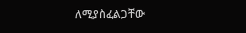ለሚያስፈልጋቸው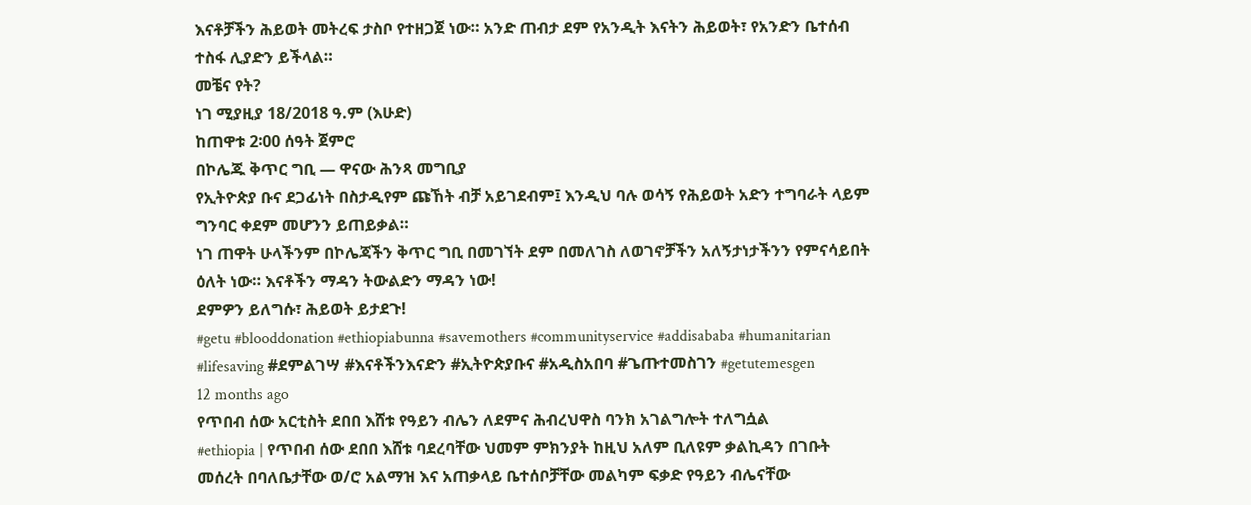እናቶቻችን ሕይወት መትረፍ ታስቦ የተዘጋጀ ነው። አንድ ጠብታ ደም የአንዲት እናትን ሕይወት፣ የአንድን ቤተሰብ ተስፋ ሊያድን ይችላል።
መቼና የት?
ነገ ሚያዚያ 18/2018 ዓ.ም (እሁድ)
ከጠዋቱ 2፡00 ሰዓት ጀምሮ
በኮሌጁ ቅጥር ግቢ — ዋናው ሕንጻ መግቢያ
የኢትዮጵያ ቡና ደጋፊነት በስታዲየም ጩኸት ብቻ አይገደብም፤ እንዲህ ባሉ ወሳኝ የሕይወት አድን ተግባራት ላይም ግንባር ቀደም መሆንን ይጠይቃል።
ነገ ጠዋት ሁላችንም በኮሌጃችን ቅጥር ግቢ በመገኘት ደም በመለገስ ለወገኖቻችን አለኝታነታችንን የምናሳይበት ዕለት ነው። እናቶችን ማዳን ትውልድን ማዳን ነው!
ደምዎን ይለግሱ፣ ሕይወት ይታደጉ!
#getu #blooddonation #ethiopiabunna #savemothers #communityservice #addisababa #humanitarian #lifesaving #ደምልገሣ #እናቶችንእናድን #ኢትዮጵያቡና #አዲስአበባ #ጌጡተመስገን #getutemesgen
12 months ago
የጥበብ ሰው አርቲስት ደበበ እሸቱ የዓይን ብሌን ለደምና ሕብረህዋስ ባንክ አገልግሎት ተለግሷል
#ethiopia | የጥበብ ሰው ደበበ እሸቱ ባደረባቸው ህመም ምክንያት ከዚህ አለም ቢለዩም ቃልኪዳን በገቡት መሰረት በባለቤታቸው ወ/ሮ አልማዝ እና አጠቃላይ ቤተሰቦቻቸው መልካም ፍቃድ የዓይን ብሌናቸው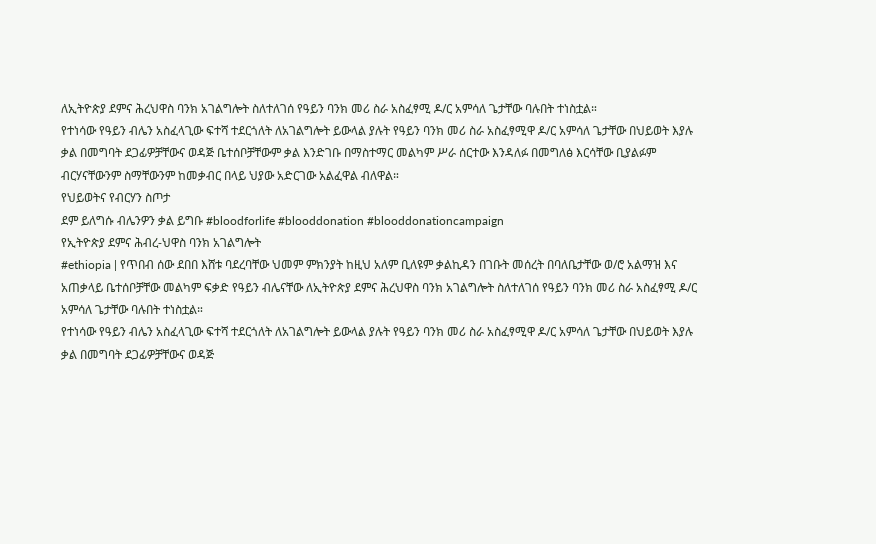ለኢትዮጵያ ደምና ሕረህዋስ ባንክ አገልግሎት ስለተለገሰ የዓይን ባንክ መሪ ስራ አስፈፃሚ ዶ/ር አምሳለ ጌታቸው ባሉበት ተነስቷል።
የተነሳው የዓይን ብሌን አስፈላጊው ፍተሻ ተደርጎለት ለአገልግሎት ይውላል ያሉት የዓይን ባንክ መሪ ስራ አስፈፃሚዋ ዶ/ር አምሳለ ጌታቸው በህይወት እያሉ ቃል በመግባት ደጋፊዎቻቸውና ወዳጅ ቤተሰቦቻቸውም ቃል እንድገቡ በማስተማር መልካም ሥራ ሰርተው እንዳለፉ በመግለፅ እርሳቸው ቢያልፉም ብርሃናቸውንም ስማቸውንም ከመቃብር በላይ ህያው አድርገው አልፈዋል ብለዋል።
የህይወትና የብርሃን ስጦታ
ደም ይለግሱ ብሌንዎን ቃል ይግቡ #bloodforlife #blooddonation #blooddonationcampaign
የኢትዮጵያ ደምና ሕብረ-ህዋስ ባንክ አገልግሎት
#ethiopia | የጥበብ ሰው ደበበ እሸቱ ባደረባቸው ህመም ምክንያት ከዚህ አለም ቢለዩም ቃልኪዳን በገቡት መሰረት በባለቤታቸው ወ/ሮ አልማዝ እና አጠቃላይ ቤተሰቦቻቸው መልካም ፍቃድ የዓይን ብሌናቸው ለኢትዮጵያ ደምና ሕረህዋስ ባንክ አገልግሎት ስለተለገሰ የዓይን ባንክ መሪ ስራ አስፈፃሚ ዶ/ር አምሳለ ጌታቸው ባሉበት ተነስቷል።
የተነሳው የዓይን ብሌን አስፈላጊው ፍተሻ ተደርጎለት ለአገልግሎት ይውላል ያሉት የዓይን ባንክ መሪ ስራ አስፈፃሚዋ ዶ/ር አምሳለ ጌታቸው በህይወት እያሉ ቃል በመግባት ደጋፊዎቻቸውና ወዳጅ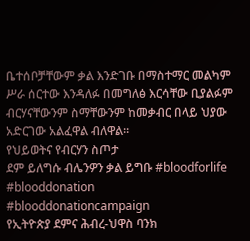ቤተሰቦቻቸውም ቃል እንድገቡ በማስተማር መልካም ሥራ ሰርተው እንዳለፉ በመግለፅ እርሳቸው ቢያልፉም ብርሃናቸውንም ስማቸውንም ከመቃብር በላይ ህያው አድርገው አልፈዋል ብለዋል።
የህይወትና የብርሃን ስጦታ
ደም ይለግሱ ብሌንዎን ቃል ይግቡ #bloodforlife #blooddonation #blooddonationcampaign
የኢትዮጵያ ደምና ሕብረ-ህዋስ ባንክ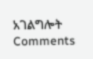አገልግሎት
Comments